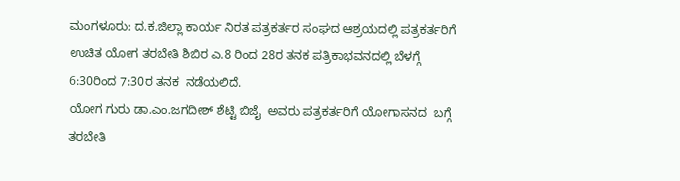ಮಂಗಳೂರು: ದ.ಕ.ಜಿಲ್ಲಾ ಕಾರ್ಯ ನಿರತ ಪತ್ರಕರ್ತರ ಸಂಘದ ಆಶ್ರಯದಲ್ಲಿ ಪತ್ರಕರ್ತರಿಗೆ ಉಚಿತ ಯೋಗ ತರಬೇತಿ ಶಿಬಿರ ಎ.8 ರಿಂದ 28ರ ತನಕ ಪತ್ರಿಕಾಭವನದಲ್ಲಿ ಬೆಳಗ್ಗೆ 6:30ರಿಂದ 7:30ರ ತನಕ  ನಡೆಯಲಿದೆ.
ಯೋಗ ಗುರು ಡಾ.ಎಂ.ಜಗದೀಶ್ ಶೆಟ್ಟಿ ಬಿಜೈ  ಅವರು ಪತ್ರಕರ್ತರಿಗೆ ಯೋಗಾಸನದ  ಬಗ್ಗೆ ತರಬೇತಿ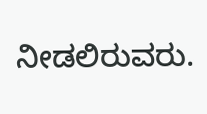ನೀಡಲಿರುವರು.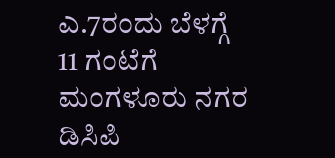ಎ.7ರಂದು ಬೆಳಗ್ಗೆ 11 ಗಂಟೆಗೆ ಮಂಗಳೂರು ನಗರ  ಡಿಸಿಪಿ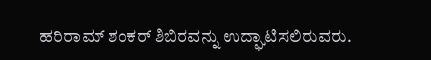ಹರಿರಾಮ್ ಶಂಕರ್ ಶಿಬಿರವನ್ನು ಉದ್ಘಾಟಿಸಲಿರುವರು.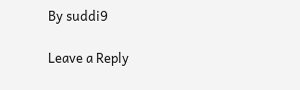By suddi9

Leave a Reply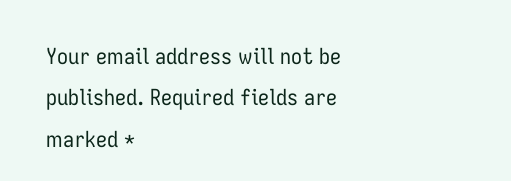Your email address will not be published. Required fields are marked *